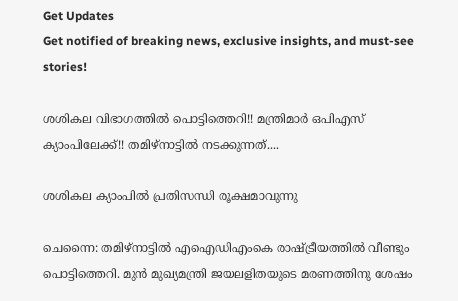Get Updates
Get notified of breaking news, exclusive insights, and must-see stories!

ശശികല വിഭാഗത്തില്‍ പൊട്ടിത്തെറി!! മന്ത്രിമാര്‍ ഒപിഎസ് ക്യാംപിലേക്ക്!! തമിഴ്നാട്ടില്‍ നടക്കുന്നത്....

ശശികല ക്യാംപില്‍ പ്രതിസന്ധി രൂക്ഷമാവുന്നു

ചെന്നൈ: തമിഴ്‌നാട്ടില്‍ എഐഡിഎംകെ രാഷ്ട്രീയത്തില്‍ വീണ്ടും പൊട്ടിത്തെറി. മുന്‍ മുഖ്യമന്ത്രി ജയലളിതയുടെ മരണത്തിനു ശേഷം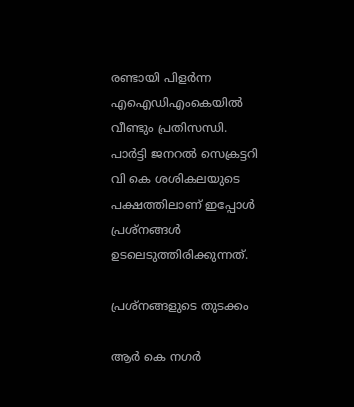രണ്ടായി പിളര്‍ന്ന എഐഡിഎംകെയില്‍ വീണ്ടും പ്രതിസന്ധി. പാര്‍ട്ടി ജനറല്‍ സെക്രട്ടറി വി കെ ശശികലയുടെ പക്ഷത്തിലാണ് ഇപ്പോള്‍ പ്രശ്‌നങ്ങള്‍ ഉടലെടുത്തിരിക്കുന്നത്.

പ്രശ്‌നങ്ങളുടെ തുടക്കം

ആര്‍ കെ നഗര്‍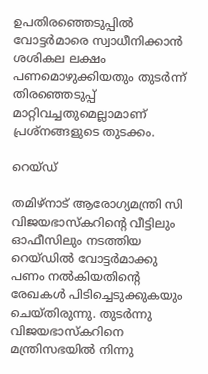ഉപതിരഞ്ഞെടുപ്പില്‍ വോട്ടര്‍മാരെ സ്വാധീനിക്കാന്‍ ശശികല ലക്ഷം പണമൊഴുക്കിയതും തുടര്‍ന്ന് തിരഞ്ഞെടുപ്പ് മാറ്റിവച്ചതുമെല്ലാമാണ് പ്രശ്‌നങ്ങളുടെ തുടക്കം.

റെയ്ഡ്

തമിഴ്‌നാട് ആരോഗ്യമന്ത്രി സി വിജയഭാസ്‌കറിന്റെ വീട്ടിലും ഓഫീസിലും നടത്തിയ റെയ്ഡില്‍ വോട്ടര്‍മാക്കു പണം നല്‍കിയതിന്റെ രേഖകള്‍ പിടിച്ചെടുക്കുകയും ചെയ്തിരുന്നു. തുടര്‍ന്നു വിജയഭാസ്‌കറിനെ മന്ത്രിസഭയില്‍ നിന്നു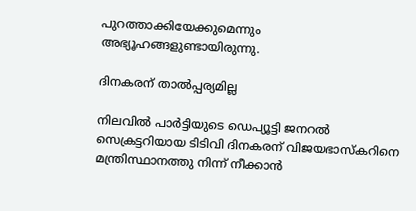പുറത്താക്കിയേക്കുമെന്നും അഭ്യൂഹങ്ങളുണ്ടായിരുന്നു.

ദിനകരന് താല്‍പ്പര്യമില്ല

നിലവില്‍ പാര്‍ട്ടിയുടെ ഡെപ്യൂട്ടി ജനറല്‍ സെക്രട്ടറിയായ ടിടിവി ദിനകരന് വിജയഭാസ്‌കറിനെ മന്ത്രിസ്ഥാനത്തു നിന്ന് നീക്കാന്‍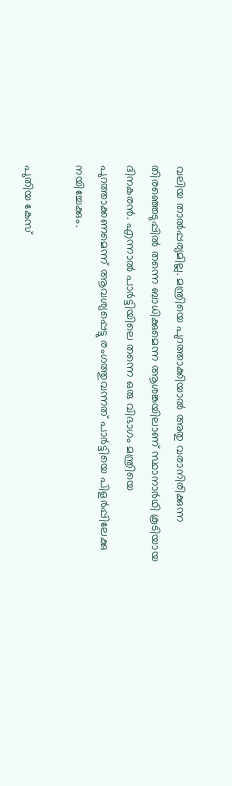വലിയ താല്‍പ്പര്യമില്ല. മന്ത്രിയെ പുറത്താക്കിയാല്‍ അതു വരാനിരിക്കുന്ന തിരഞ്ഞെടുപ്പില്‍ തന്നെ ബാധിക്കുമെന്ന ആശങ്കയിലാണ് സ്ഥാനാര്‍ഥി കൂടിയായ ദിനകരന്‍. എന്നാല്‍ പാര്‍ട്ടിയിലെ തന്നെ ഒരു വിഭാഗം മന്ത്രിയെ പുറത്താക്കണമെന്ന് ആവശ്യപ്പെട്ടു രംഗത്തുവന്നത് പാര്‍ട്ടിയെ പിളര്‍പ്പിലേക്കു നയിച്ചേക്കും.

പുതിയ കേസ്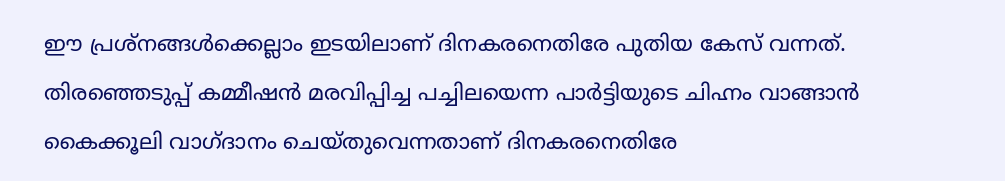ഈ പ്രശ്‌നങ്ങള്‍ക്കെല്ലാം ഇടയിലാണ് ദിനകരനെതിരേ പുതിയ കേസ് വന്നത്. തിരഞ്ഞെടുപ്പ് കമ്മീഷന്‍ മരവിപ്പിച്ച പച്ചിലയെന്ന പാര്‍ട്ടിയുടെ ചിഹ്നം വാങ്ങാന്‍ കൈക്കൂലി വാഗ്ദാനം ചെയ്തുവെന്നതാണ് ദിനകരനെതിരേ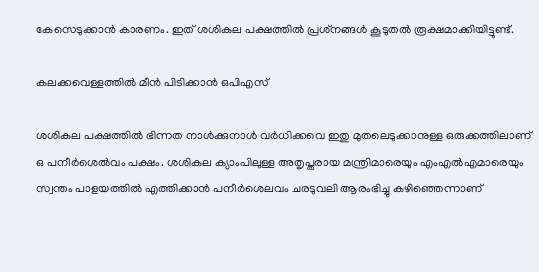കേസെടുക്കാന്‍ കാരണം. ഇത് ശശികല പക്ഷത്തില്‍ പ്രശ്‌നങ്ങള്‍ കൂടുതല്‍ രൂക്ഷമാക്കിയിട്ടുണ്ട്.

കലക്കവെള്ളത്തില്‍ മീന്‍ പിടിക്കാന്‍ ഒപിഎസ്

ശശികല പക്ഷത്തില്‍ ഭിന്നത നാള്‍ക്കുനാള്‍ വര്‍ധിക്കവെ ഇതു മുതലെടുക്കാനുള്ള ഒരുക്കത്തിലാണ് ഒ പനീര്‍ശെല്‍വം പക്ഷം. ശശികല ക്യാംപിലുള്ള അതൃപ്തരായ മന്ത്രിമാരെയും എംഎല്‍എമാരെയും സ്വന്തം പാളയത്തില്‍ എത്തിക്കാന്‍ പനീര്‍ശെലവം ചരടുവലി ആരംഭിച്ചു കഴിഞ്ഞെന്നാണ്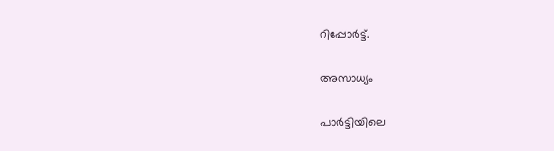റിപ്പോര്‍ട്ട്.

അസാധ്യം

പാര്‍ട്ടിയിലെ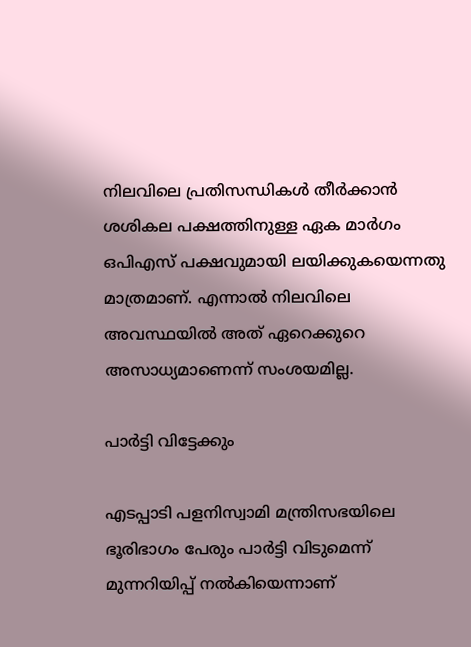നിലവിലെ പ്രതിസന്ധികള്‍ തീര്‍ക്കാന്‍ ശശികല പക്ഷത്തിനുള്ള ഏക മാര്‍ഗം ഒപിഎസ് പക്ഷവുമായി ലയിക്കുകയെന്നതു മാത്രമാണ്. എന്നാല്‍ നിലവിലെ അവസ്ഥയില്‍ അത് ഏറെക്കുറെ അസാധ്യമാണെന്ന് സംശയമില്ല.

പാര്‍ട്ടി വിട്ടേക്കും

എടപ്പാടി പളനിസ്വാമി മന്ത്രിസഭയിലെ ഭൂരിഭാഗം പേരും പാര്‍ട്ടി വിടുമെന്ന് മുന്നറിയിപ്പ് നല്‍കിയെന്നാണ്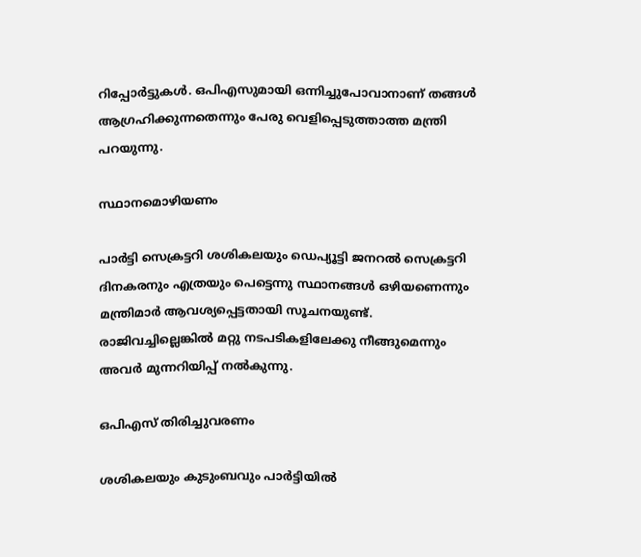റിപ്പോര്‍ട്ടുകള്‍. ഒപിഎസുമായി ഒന്നിച്ചുപോവാനാണ് തങ്ങള്‍ ആഗ്രഹിക്കുന്നതെന്നും പേരു വെളിപ്പെടുത്താത്ത മന്ത്രി പറയുന്നു.

സ്ഥാനമൊഴിയണം

പാര്‍ട്ടി സെക്രട്ടറി ശശികലയും ഡെപ്യൂട്ടി ജനറല്‍ സെക്രട്ടറി ദിനകരനും എത്രയും പെട്ടെന്നു സ്ഥാനങ്ങള്‍ ഒഴിയണെന്നും മന്ത്രിമാര്‍ ആവശ്യപ്പെട്ടതായി സൂചനയുണ്ട്. രാജിവച്ചില്ലെങ്കില്‍ മറ്റു നടപടികളിലേക്കു നീങ്ങുമെന്നും അവര്‍ മുന്നറിയിപ്പ് നല്‍കുന്നു.

ഒപിഎസ് തിരിച്ചുവരണം

ശശികലയും കുടുംബവും പാര്‍ട്ടിയില്‍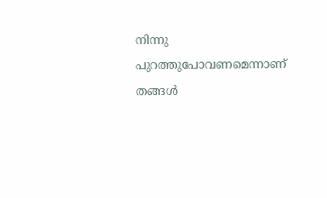നിന്നു പുറത്തുപോവണമെന്നാണ് തങ്ങള്‍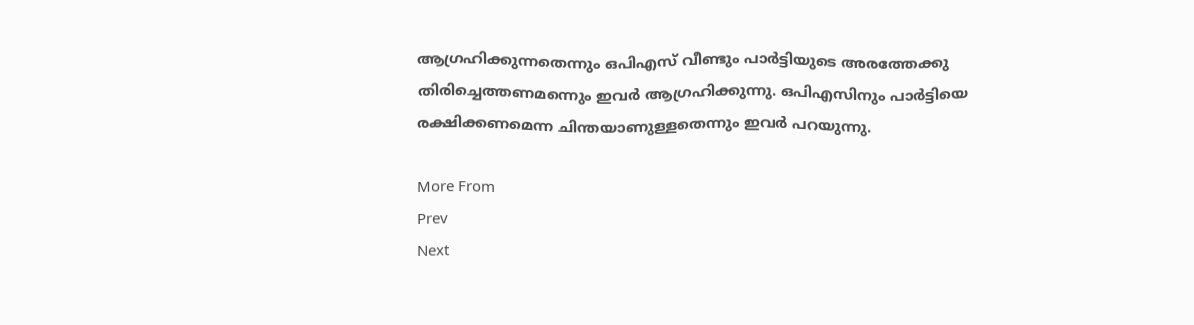ആഗ്രഹിക്കുന്നതെന്നും ഒപിഎസ് വീണ്ടും പാര്‍ട്ടിയുടെ അരത്തേക്കു തിരിച്ചെത്തണമന്നെും ഇവര്‍ ആഗ്രഹിക്കുന്നു. ഒപിഎസിനും പാര്‍ട്ടിയെ രക്ഷിക്കണമെന്ന ചിന്തയാണുള്ളതെന്നും ഇവര്‍ പറയുന്നു.

More From
Prev
Next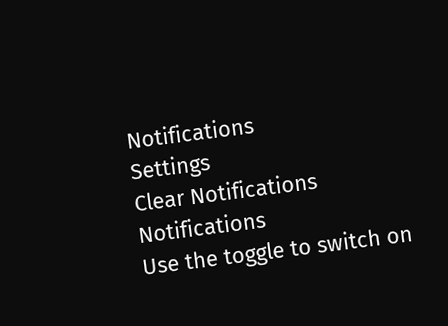Notifications
Settings
Clear Notifications
Notifications
Use the toggle to switch on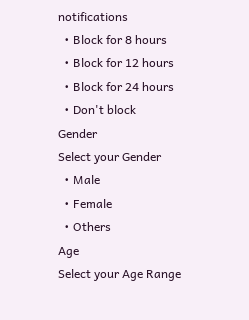notifications
  • Block for 8 hours
  • Block for 12 hours
  • Block for 24 hours
  • Don't block
Gender
Select your Gender
  • Male
  • Female
  • Others
Age
Select your Age Range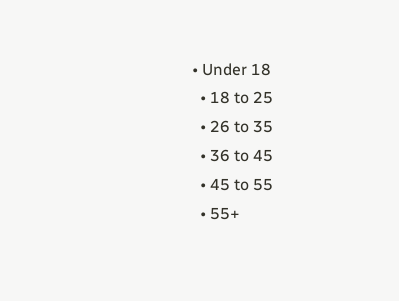• Under 18
  • 18 to 25
  • 26 to 35
  • 36 to 45
  • 45 to 55
  • 55+